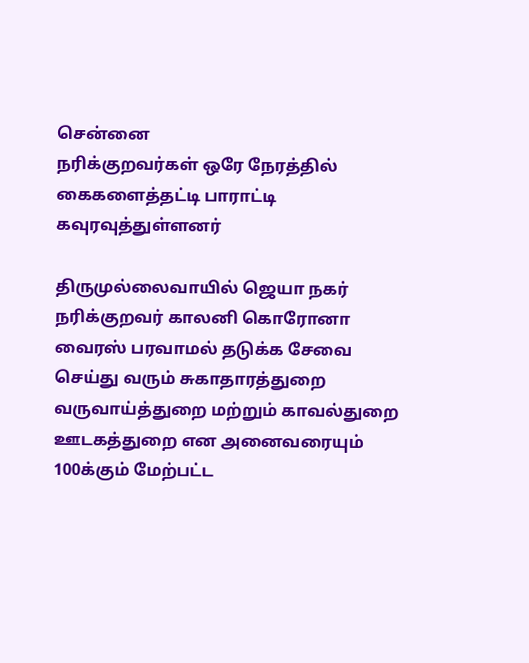சென்னை
நரிக்குறவர்கள் ஒரே நேரத்தில் கைகளைத்தட்டி பாராட்டி கவுரவுத்துள்ளனர்

திருமுல்லைவாயில் ஜெயா நகர் நரிக்குறவர் காலனி கொரோனா வைரஸ் பரவாமல் தடுக்க சேவை செய்து வரும் சுகாதாரத்துறை வருவாய்த்துறை மற்றும் காவல்துறை ஊடகத்துறை என அனைவரையும் 100க்கும் மேற்பட்ட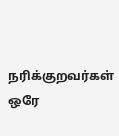நரிக்குறவர்கள் ஒரே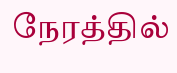நேரத்தில்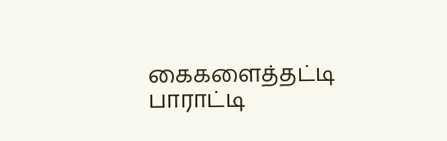கைகளைத்தட்டி பாராட்டி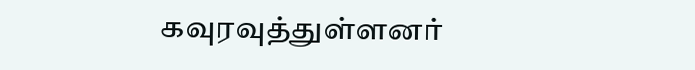கவுரவுத்துள்ளனர்